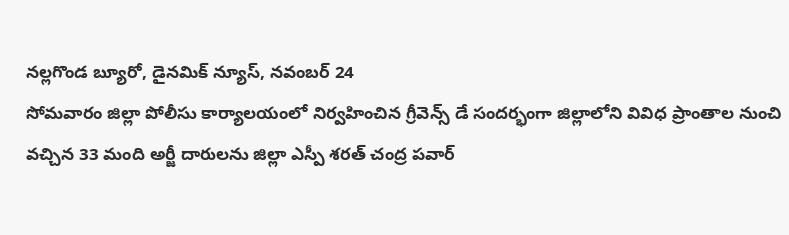నల్లగొండ బ్యూరో, డైనమిక్ న్యూస్, నవంబర్ 24
సోమవారం జిల్లా పోలీసు కార్యాలయంలో నిర్వహించిన గ్రీవెన్స్ డే సందర్భంగా జిల్లాలోని వివిధ ప్రాంతాల నుంచి వచ్చిన 33 మంది అర్జీ దారులను జిల్లా ఎస్పీ శరత్ చంద్ర పవార్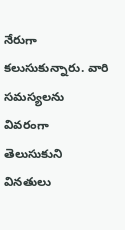నేరుగా కలుసుకున్నారు. వారి సమస్యలను వివరంగా తెలుసుకుని వినతులు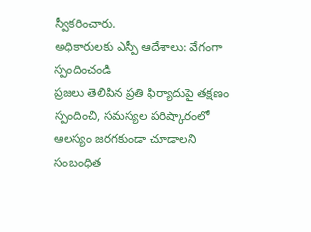స్వీకరించారు.
అధికారులకు ఎస్పీ ఆదేశాలు: వేగంగా స్పందించండి
ప్రజలు తెలిపిన ప్రతి ఫిర్యాదుపై తక్షణం స్పందించి, సమస్యల పరిష్కారంలో ఆలస్యం జరగకుండా చూడాలని సంబంధిత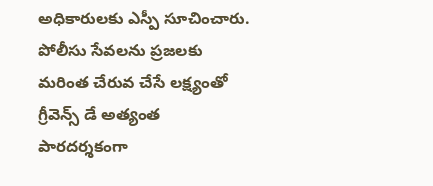అధికారులకు ఎస్పీ సూచించారు. పోలీసు సేవలను ప్రజలకు మరింత చేరువ చేసే లక్ష్యంతో గ్రీవెన్స్ డే అత్యంత పారదర్శకంగా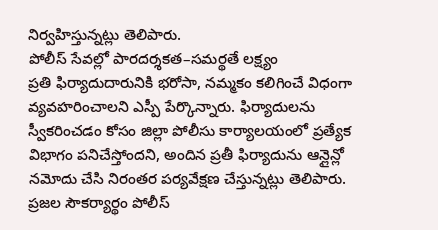నిర్వహిస్తున్నట్లు తెలిపారు.
పోలీస్ సేవల్లో పారదర్శకత–సమర్థతే లక్ష్యం
ప్రతి ఫిర్యాదుదారునికి భరోసా, నమ్మకం కలిగించే విధంగా వ్యవహరించాలని ఎస్పీ పేర్కొన్నారు. ఫిర్యాదులను స్వీకరించడం కోసం జిల్లా పోలీసు కార్యాలయంలో ప్రత్యేక విభాగం పనిచేస్తోందని, అందిన ప్రతీ ఫిర్యాదును ఆన్లైన్లో నమోదు చేసి నిరంతర పర్యవేక్షణ చేస్తున్నట్లు తెలిపారు.
ప్రజల సౌకర్యార్థం పోలీస్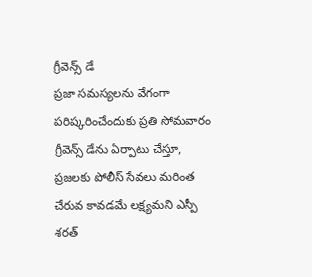గ్రీవెన్స్ డే
ప్రజా సమస్యలను వేగంగా పరిష్కరించేందుకు ప్రతి సోమవారం గ్రీవెన్స్ డేను ఏర్పాటు చేస్తూ, ప్రజలకు పోలీస్ సేవలు మరింత చేరువ కావడమే లక్ష్యమని ఎస్పీ శరత్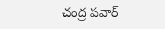చంద్ర పవార్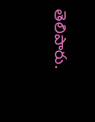తెలిపారు.